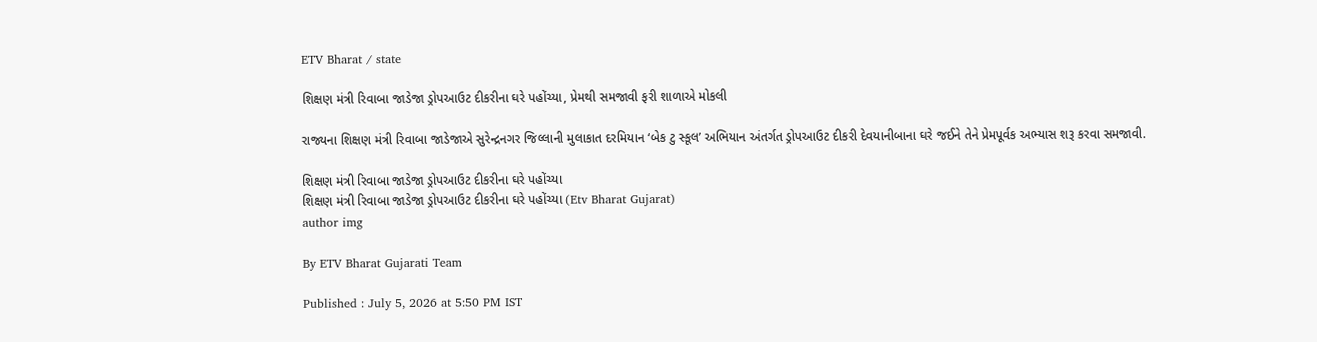ETV Bharat / state

શિક્ષણ મંત્રી રિવાબા જાડેજા ડ્રોપઆઉટ દીકરીના ઘરે પહોંચ્યા, પ્રેમથી સમજાવી ફરી શાળાએ મોકલી

રાજ્યના શિક્ષણ મંત્રી રિવાબા જાડેજાએ સુરેન્દ્રનગર જિલ્લાની મુલાકાત દરમિયાન ‘બેક ટુ સ્કૂલ’ અભિયાન અંતર્ગત ડ્રોપઆઉટ દીકરી દેવયાનીબાના ઘરે જઈને તેને પ્રેમપૂર્વક અભ્યાસ શરૂ કરવા સમજાવી.

શિક્ષણ મંત્રી રિવાબા જાડેજા ડ્રોપઆઉટ દીકરીના ઘરે પહોંચ્યા
શિક્ષણ મંત્રી રિવાબા જાડેજા ડ્રોપઆઉટ દીકરીના ઘરે પહોંચ્યા (Etv Bharat Gujarat)
author img

By ETV Bharat Gujarati Team

Published : July 5, 2026 at 5:50 PM IST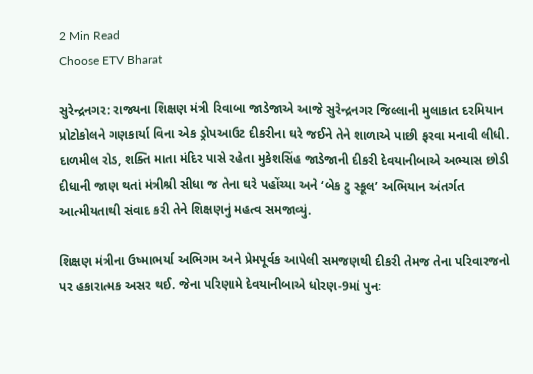2 Min Read
Choose ETV Bharat

સુરેન્દ્રનગર: રાજ્યના શિક્ષણ મંત્રી રિવાબા જાડેજાએ આજે સુરેન્દ્રનગર જિલ્લાની મુલાકાત દરમિયાન પ્રોટોકોલને ગણકાર્યા વિના એક ડ્રોપઆઉટ દીકરીના ઘરે જઈને તેને શાળાએ પાછી ફરવા મનાવી લીધી. દાળમીલ રોડ, શક્તિ માતા મંદિર પાસે રહેતા મુકેશસિંહ જાડેજાની દીકરી દેવયાનીબાએ અભ્યાસ છોડી દીધાની જાણ થતાં મંત્રીશ્રી સીધા જ તેના ઘરે પહોંચ્યા અને ‘બેક ટુ સ્કૂલ’ અભિયાન અંતર્ગત આત્મીયતાથી સંવાદ કરી તેને શિક્ષણનું મહત્વ સમજાવ્યું.

શિક્ષણ મંત્રીના ઉષ્માભર્યા અભિગમ અને પ્રેમપૂર્વક આપેલી સમજણથી દીકરી તેમજ તેના પરિવારજનો પર હકારાત્મક અસર થઈ. જેના પરિણામે દેવયાનીબાએ ધોરણ-9માં પુનઃ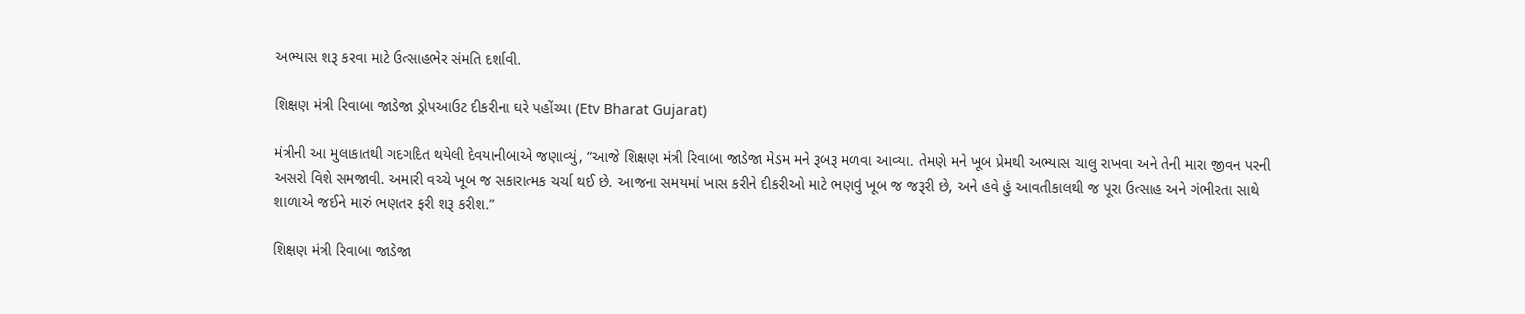અભ્યાસ શરૂ કરવા માટે ઉત્સાહભેર સંમતિ દર્શાવી.

શિક્ષણ મંત્રી રિવાબા જાડેજા ડ્રોપઆઉટ દીકરીના ઘરે પહોંચ્યા (Etv Bharat Gujarat)

મંત્રીની આ મુલાકાતથી ગદગદિત થયેલી દેવયાનીબાએ જણાવ્યું, “આજે શિક્ષણ મંત્રી રિવાબા જાડેજા મેડમ મને રૂબરૂ મળવા આવ્યા. તેમણે મને ખૂબ પ્રેમથી અભ્યાસ ચાલુ રાખવા અને તેની મારા જીવન પરની અસરો વિશે સમજાવી. અમારી વચ્ચે ખૂબ જ સકારાત્મક ચર્ચા થઈ છે. આજના સમયમાં ખાસ કરીને દીકરીઓ માટે ભણવું ખૂબ જ જરૂરી છે, અને હવે હું આવતીકાલથી જ પૂરા ઉત્સાહ અને ગંભીરતા સાથે શાળાએ જઈને મારું ભણતર ફરી શરૂ કરીશ.”

શિક્ષણ મંત્રી રિવાબા જાડેજા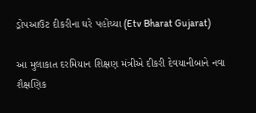ડ્રોપઆઉટ દીકરીના ઘરે પહોંચ્યા (Etv Bharat Gujarat)

આ મુલાકાત દરમિયાન શિક્ષણ મંત્રીએ દીકરી દેવયાનીબાને નવા શૈક્ષણિક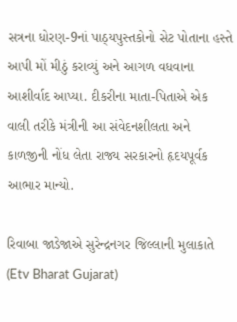સત્રના ધોરણ-9નાં પાઠ્યપુસ્તકોનો સેટ પોતાના હસ્તે આપી મોં મીઠું કરાવ્યું અને આગળ વધવાના આશીર્વાદ આપ્યા. દીકરીના માતા-પિતાએ એક વાલી તરીકે મંત્રીની આ સંવેદનશીલતા અને કાળજીની નોંધ લેતા રાજ્ય સરકારનો હૃદયપૂર્વક આભાર માન્યો.

રિવાબા જાડેજાએ સુરેન્દ્રનગર જિલ્લાની મુલાકાતે (Etv Bharat Gujarat)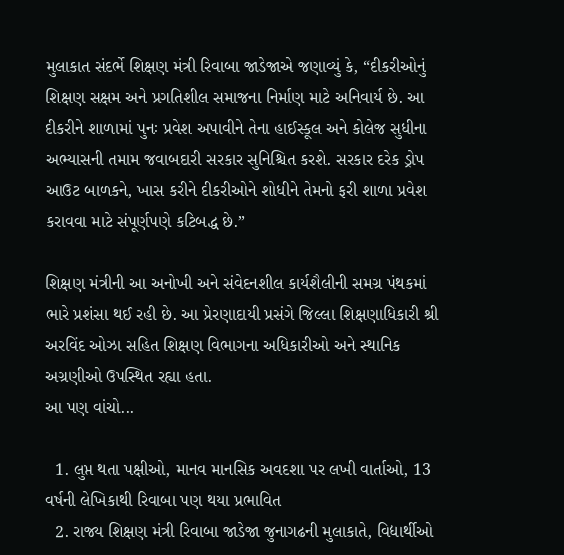મુલાકાત સંદર્ભે શિક્ષણ મંત્રી રિવાબા જાડેજાએ જણાવ્યું કે, “દીકરીઓનું શિક્ષણ સક્ષમ અને પ્રગતિશીલ સમાજના નિર્માણ માટે અનિવાર્ય છે. આ દીકરીને શાળામાં પુનઃ પ્રવેશ અપાવીને તેના હાઈસ્કૂલ અને કોલેજ સુધીના અભ્યાસની તમામ જવાબદારી સરકાર સુનિશ્ચિત કરશે. સરકાર દરેક ડ્રોપ આઉટ બાળકને, ખાસ કરીને દીકરીઓને શોધીને તેમનો ફરી શાળા પ્રવેશ કરાવવા માટે સંપૂર્ણપણે કટિબદ્ધ છે.”

શિક્ષણ મંત્રીની આ અનોખી અને સંવેદનશીલ કાર્યશૈલીની સમગ્ર પંથકમાં ભારે પ્રશંસા થઈ રહી છે. આ પ્રેરણાદાયી પ્રસંગે જિલ્લા શિક્ષણાધિકારી શ્રી અરવિંદ ઓઝા સહિત શિક્ષણ વિભાગના અધિકારીઓ અને સ્થાનિક અગ્રણીઓ ઉપસ્થિત રહ્યા હતા.
આ પણ વાંચો...

  1. લુપ્ત થતા પક્ષીઓ, માનવ માનસિક અવદશા પર લખી વાર્તાઓ, 13 વર્ષની લેખિકાથી રિવાબા પણ થયા પ્રભાવિત
  2. રાજ્ય શિક્ષણ મંત્રી રિવાબા જાડેજા જુનાગઢની મુલાકાતે, વિદ્યાર્થીઓ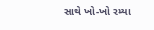સાથે ખો-ખો રમ્યા